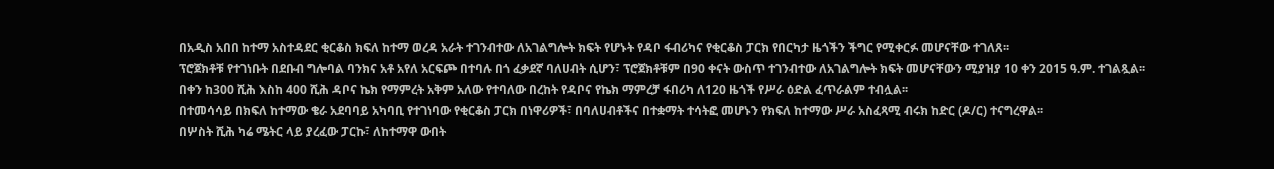በአዲስ አበበ ከተማ አስተዳደር ቂርቆስ ክፍለ ከተማ ወረዳ አራት ተገንብተው ለአገልግሎት ክፍት የሆኑት የዳቦ ፋብሪካና የቂርቆስ ፓርክ የበርካታ ዜጎችን ችግር የሚቀርፉ መሆናቸው ተገለጸ፡፡
ፕሮጀክቶቹ የተገነቡት በደቡብ ግሎባል ባንክና አቶ አየለ አርፍጮ በተባሉ በጎ ፈቃደኛ ባለሀብት ሲሆን፣ ፕሮጀክቶቹም በ90 ቀናት ውስጥ ተገንብተው ለአገልግሎት ክፍት መሆናቸውን ሚያዝያ 10 ቀን 2015 ዓ.ም. ተገልጿል፡፡
በቀን ከ300 ሺሕ እስከ 400 ሺሕ ዳቦና ኬክ የማምረት አቅም አለው የተባለው በረከት የዳቦና የኬክ ማምረቻ ፋበሪካ ለ120 ዜጎች የሥራ ዕድል ፈጥራልም ተብሏል፡፡
በተመሳሳይ በክፍለ ከተማው ቄራ አደባባይ አካባቢ የተገነባው የቂርቆስ ፓርክ በነዋሪዎች፣ በባለሀብቶችና በተቋማት ተሳትፎ መሆኑን የክፍለ ከተማው ሥራ አስፈጻሚ ብሩክ ከድር (ዶ/ር) ተናግረዋል፡፡
በሦስት ሺሕ ካሬ ሜትር ላይ ያረፈው ፓርኩ፣ ለከተማዋ ውበት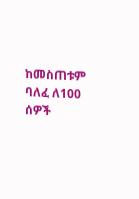ከመስጠቱም ባለፈ ለ100 ሰዎች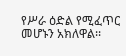የሥራ ዕድል የሚፈጥር መሆኑን አክለዋል፡፡